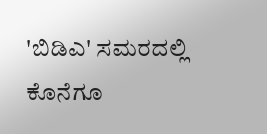'ಬಿಡಿಎ' ಸಮರದಲ್ಲಿ ಕೊನೆಗೂ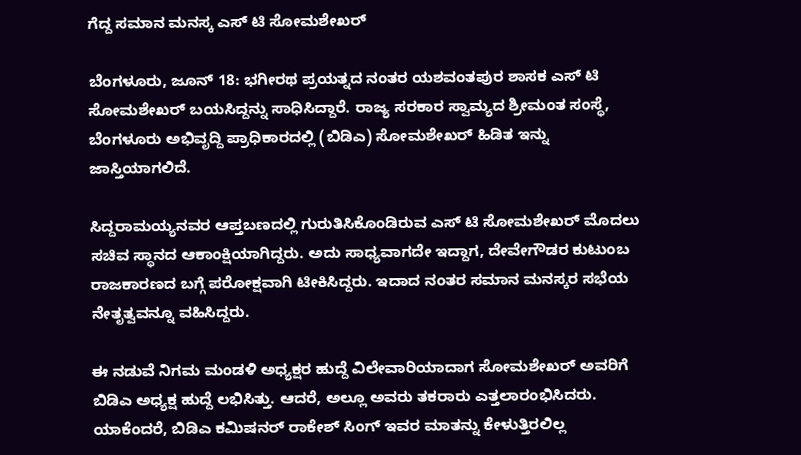ಗೆದ್ದ ಸಮಾನ ಮನಸ್ಕ ಎಸ್ ಟಿ ಸೋಮಶೇಖರ್

ಬೆಂಗಳೂರು, ಜೂನ್ 18: ಭಗೀರಥ ಪ್ರಯತ್ನದ ನಂತರ ಯಶವಂತಪುರ ಶಾಸಕ ಎಸ್ ಟಿ ಸೋಮಶೇಖರ್ ಬಯಸಿದ್ದನ್ನು ಸಾಧಿಸಿದ್ದಾರೆ. ರಾಜ್ಯ ಸರಕಾರ ಸ್ವಾಮ್ಯದ ಶ್ರೀಮಂತ ಸಂಸ್ಥೆ, ಬೆಂಗಳೂರು ಅಭಿವೃದ್ದಿ ಪ್ರಾಧಿಕಾರದಲ್ಲಿ (ಬಿಡಿಎ) ಸೋಮಶೇಖರ್ ಹಿಡಿತ ಇನ್ನು ಜಾಸ್ತಿಯಾಗಲಿದೆ.

ಸಿದ್ದರಾಮಯ್ಯನವರ ಆಪ್ತಬಣದಲ್ಲಿ ಗುರುತಿಸಿಕೊಂಡಿರುವ ಎಸ್ ಟಿ ಸೋಮಶೇಖರ್ ಮೊದಲು ಸಚಿವ ಸ್ಥಾನದ ಆಕಾಂಕ್ಷಿಯಾಗಿದ್ದರು. ಅದು ಸಾಧ್ಯವಾಗದೇ ಇದ್ದಾಗ, ದೇವೇಗೌಡರ ಕುಟುಂಬ ರಾಜಕಾರಣದ ಬಗ್ಗೆ ಪರೋಕ್ಷವಾಗಿ ಟೀಕಿಸಿದ್ದರು. ಇದಾದ ನಂತರ ಸಮಾನ ಮನಸ್ಕರ ಸಭೆಯ ನೇತೃತ್ವವನ್ನೂ ವಹಿಸಿದ್ದರು.

ಈ ನಡುವೆ ನಿಗಮ ಮಂಡಳಿ ಅಧ್ಯಕ್ಷರ ಹುದ್ದೆ ವಿಲೇವಾರಿಯಾದಾಗ ಸೋಮಶೇಖರ್ ಅವರಿಗೆ ಬಿಡಿಎ ಅಧ್ಯಕ್ಷ ಹುದ್ದೆ ಲಭಿಸಿತ್ತು. ಆದರೆ, ಅಲ್ಲೂ ಅವರು ತಕರಾರು ಎತ್ತಲಾರಂಭಿಸಿದರು. ಯಾಕೆಂದರೆ, ಬಿಡಿಎ ಕಮಿಷನರ್ ರಾಕೇಶ್ ಸಿಂಗ್ ಇವರ ಮಾತನ್ನು ಕೇಳುತ್ತಿರಲಿಲ್ಲ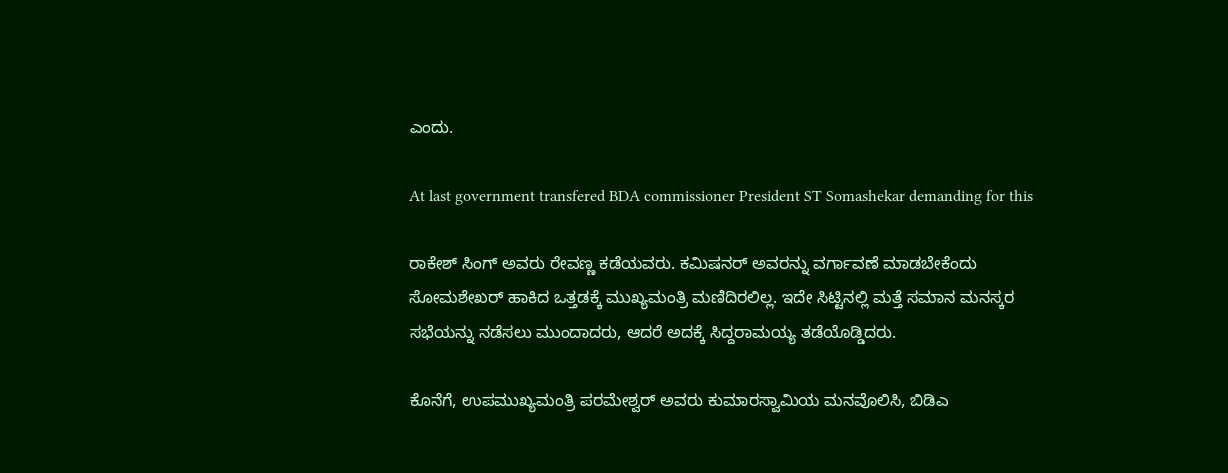ಎಂದು.

At last government transfered BDA commissioner President ST Somashekar demanding for this

ರಾಕೇಶ್ ಸಿಂಗ್ ಅವರು ರೇವಣ್ಣ ಕಡೆಯವರು. ಕಮಿಷನರ್ ಅವರನ್ನು ವರ್ಗಾವಣೆ ಮಾಡಬೇಕೆಂದು ಸೋಮಶೇಖರ್ ಹಾಕಿದ ಒತ್ತಡಕ್ಕೆ ಮುಖ್ಯಮಂತ್ರಿ ಮಣಿದಿರಲಿಲ್ಲ. ಇದೇ ಸಿಟ್ಟಿನಲ್ಲಿ ಮತ್ತೆ ಸಮಾನ ಮನಸ್ಕರ ಸಭೆಯನ್ನು ನಡೆಸಲು ಮುಂದಾದರು, ಆದರೆ ಅದಕ್ಕೆ ಸಿದ್ದರಾಮಯ್ಯ ತಡೆಯೊಡ್ಡಿದರು.

ಕೊನೆಗೆ, ಉಪಮುಖ್ಯಮಂತ್ರಿ ಪರಮೇಶ್ವರ್ ಅವರು ಕುಮಾರಸ್ವಾಮಿಯ ಮನವೊಲಿಸಿ, ಬಿಡಿಎ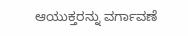ಆಯುಕ್ತರನ್ನು ವರ್ಗಾವಣೆ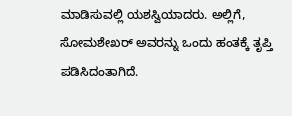ಮಾಡಿಸುವಲ್ಲಿ ಯಶಸ್ವಿಯಾದರು. ಅಲ್ಲಿಗೆ, ಸೋಮಶೇಖರ್ ಅವರನ್ನು ಒಂದು ಹಂತಕ್ಕೆ ತೃಪ್ತಿ ಪಡಿಸಿದಂತಾಗಿದೆ.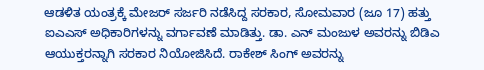ಆಡಳಿತ ಯಂತ್ರಕ್ಕೆ ಮೇಜರ್ ಸರ್ಜರಿ ನಡೆಸಿದ್ದ ಸರಕಾರ, ಸೋಮವಾರ (ಜೂ 17) ಹತ್ತು ಐಎಎಸ್ ಅಧಿಕಾರಿಗಳನ್ನು ವರ್ಗಾವಣೆ ಮಾಡಿತ್ತು. ಡಾ. ಎನ್ ಮಂಜುಳ ಅವರನ್ನು ಬಿಡಿಎ ಆಯುಕ್ತರನ್ನಾಗಿ ಸರಕಾರ ನಿಯೋಜಿಸಿದೆ. ರಾಕೇಶ್ ಸಿಂಗ್ ಅವರನ್ನು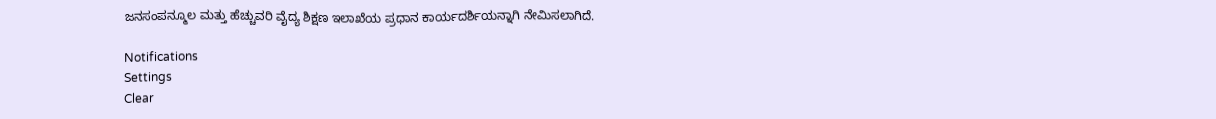ಜನಸಂಪನ್ಮೂಲ ಮತ್ತು ಹೆಚ್ಚುವರಿ ವೈದ್ಯ ಶಿಕ್ಷಣ ಇಲಾಖೆಯ ಪ್ರಧಾನ ಕಾರ್ಯದರ್ಶಿಯನ್ನಾಗಿ ನೇಮಿಸಲಾಗಿದೆ.

Notifications
Settings
Clear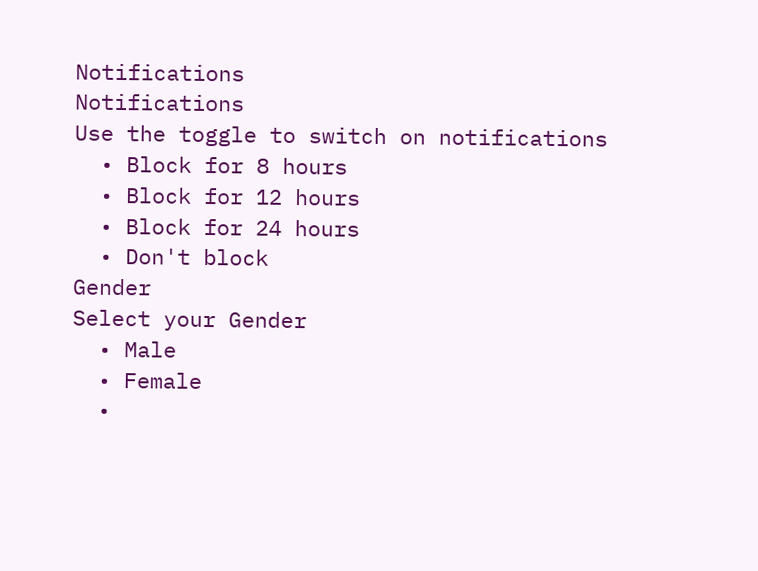Notifications
Notifications
Use the toggle to switch on notifications
  • Block for 8 hours
  • Block for 12 hours
  • Block for 24 hours
  • Don't block
Gender
Select your Gender
  • Male
  • Female
  •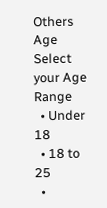Others
Age
Select your Age Range
  • Under 18
  • 18 to 25
  •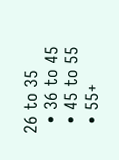26 to 35
  • 36 to 45
  • 45 to 55
  • 55+